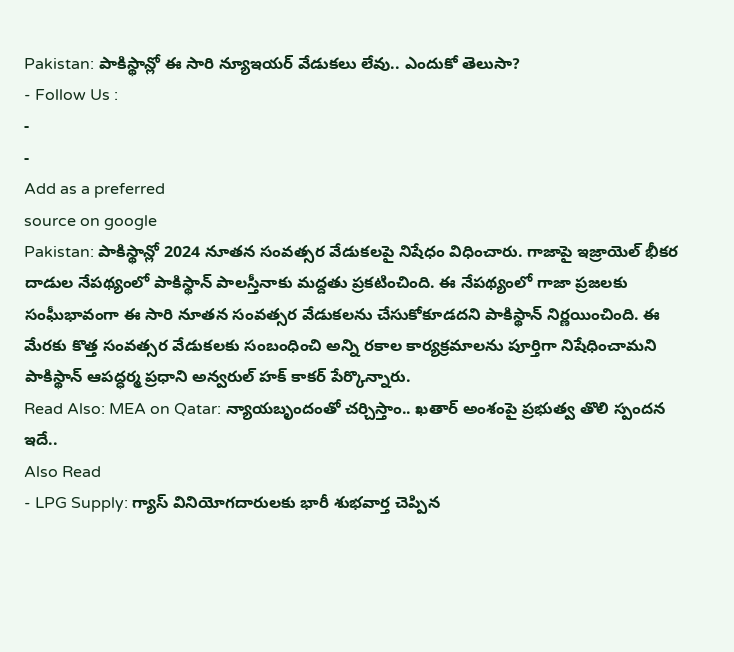Pakistan: పాకిస్థాన్లో ఈ సారి న్యూఇయర్ వేడుకలు లేవు.. ఎందుకో తెలుసా?
- Follow Us :
-
-
Add as a preferred
source on google
Pakistan: పాకిస్థాన్లో 2024 నూతన సంవత్సర వేడుకలపై నిషేధం విధించారు. గాజాపై ఇజ్రాయెల్ భీకర దాడుల నేపథ్యంలో పాకిస్థాన్ పాలస్తీనాకు మద్దతు ప్రకటించింది. ఈ నేపథ్యంలో గాజా ప్రజలకు సంఘీభావంగా ఈ సారి నూతన సంవత్సర వేడుకలను చేసుకోకూడదని పాకిస్థాన్ నిర్ణయించింది. ఈ మేరకు కొత్త సంవత్సర వేడుకలకు సంబంధించి అన్ని రకాల కార్యక్రమాలను పూర్తిగా నిషేధించామని పాకిస్థాన్ ఆపద్ధర్మ ప్రధాని అన్వరుల్ హక్ కాకర్ పేర్కొన్నారు.
Read Also: MEA on Qatar: న్యాయబృందంతో చర్చిస్తాం.. ఖతార్ అంశంపై ప్రభుత్వ తొలి స్పందన ఇదే..
Also Read
- LPG Supply: గ్యాస్ వినియోగదారులకు భారీ శుభవార్త చెప్పిన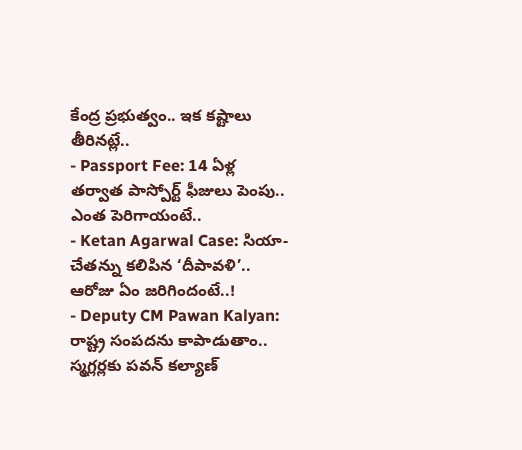కేంద్ర ప్రభుత్వం.. ఇక కష్టాలు తీరినట్లే..
- Passport Fee: 14 ఏళ్ల తర్వాత పాస్పోర్ట్ ఫీజులు పెంపు.. ఎంత పెరిగాయంటే..
- Ketan Agarwal Case: సియా-చేతన్ను కలిపిన ‘దీపావళి’.. ఆరోజు ఏం జరిగిందంటే..!
- Deputy CM Pawan Kalyan: రాష్ట్ర సంపదను కాపాడుతాం.. స్మగ్లర్లకు పవన్ కల్యాణ్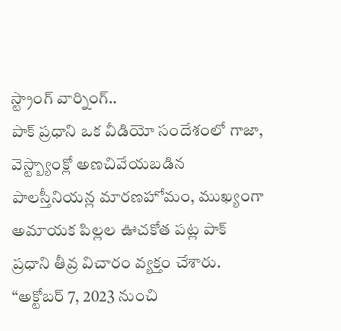స్ట్రాంగ్ వార్నింగ్..
పాక్ ప్రధాని ఒక వీడియో సందేశంలో గాజా, వెస్ట్బ్యాంక్లో అణచివేయబడిన పాలస్తీనియన్ల మారణహోమం, ముఖ్యంగా అమాయక పిల్లల ఊచకోత పట్ల పాక్ ప్రధాని తీవ్ర విచారం వ్యక్తం చేశారు. “అక్టోబర్ 7, 2023 నుంచి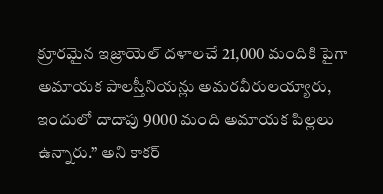క్రూరమైన ఇజ్రాయెల్ దళాలచే 21,000 మందికి పైగా అమాయక పాలస్తీనియన్లు అమరవీరులయ్యారు, ఇందులో దాదాపు 9000 మంది అమాయక పిల్లలు ఉన్నారు.” అని కాకర్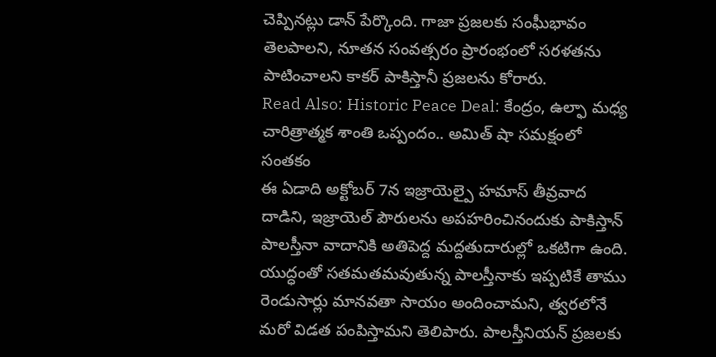చెప్పినట్లు డాన్ పేర్కొంది. గాజా ప్రజలకు సంఘీభావం తెలపాలని, నూతన సంవత్సరం ప్రారంభంలో సరళతను పాటించాలని కాకర్ పాకిస్తానీ ప్రజలను కోరారు.
Read Also: Historic Peace Deal: కేంద్రం, ఉల్ఫా మధ్య చారిత్రాత్మక శాంతి ఒప్పందం.. అమిత్ షా సమక్షంలో సంతకం
ఈ ఏడాది అక్టోబర్ 7న ఇజ్రాయెల్పై హమాస్ తీవ్రవాద దాడిని, ఇజ్రాయెల్ పౌరులను అపహరించినందుకు పాకిస్తాన్ పాలస్తీనా వాదానికి అతిపెద్ద మద్దతుదారుల్లో ఒకటిగా ఉంది. యుద్ధంతో సతమతమవుతున్న పాలస్తీనాకు ఇప్పటికే తాము రెండుసార్లు మానవతా సాయం అందించామని, త్వరలోనే మరో విడత పంపిస్తామని తెలిపారు. పాలస్తీనియన్ ప్రజలకు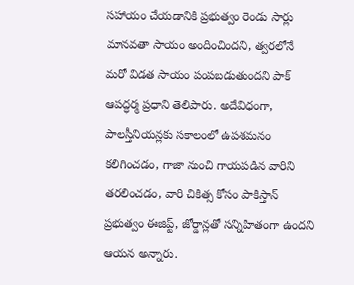సహాయం చేయడానికి ప్రభుత్వం రెండు సార్లు మానవతా సాయం అందించిందని, త్వరలోనే మరో విడత సాయం పంపబడుతుందని పాక్ ఆపద్ధర్మ ప్రధాని తెలిపారు. అదేవిధంగా, పాలస్తీనియన్లకు సకాలంలో ఉపశమనం కలిగించడం, గాజా నుంచి గాయపడిన వారిని తరలించడం, వారి చికిత్స కోసం పాకిస్తాన్ ప్రభుత్వం ఈజిప్ట్, జోర్డాన్లతో సన్నిహితంగా ఉందని ఆయన అన్నారు.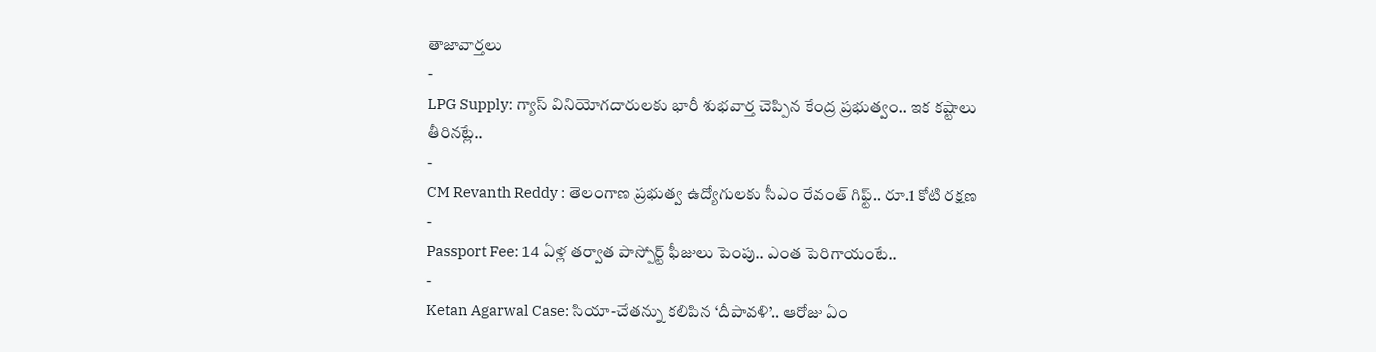తాజావార్తలు
-
LPG Supply: గ్యాస్ వినియోగదారులకు భారీ శుభవార్త చెప్పిన కేంద్ర ప్రభుత్వం.. ఇక కష్టాలు తీరినట్లే..
-
CM Revanth Reddy : తెలంగాణ ప్రభుత్వ ఉద్యోగులకు సీఎం రేవంత్ గిఫ్ట్.. రూ.1 కోటి రక్షణ
-
Passport Fee: 14 ఏళ్ల తర్వాత పాస్పోర్ట్ ఫీజులు పెంపు.. ఎంత పెరిగాయంటే..
-
Ketan Agarwal Case: సియా-చేతన్ను కలిపిన ‘దీపావళి’.. ఆరోజు ఏం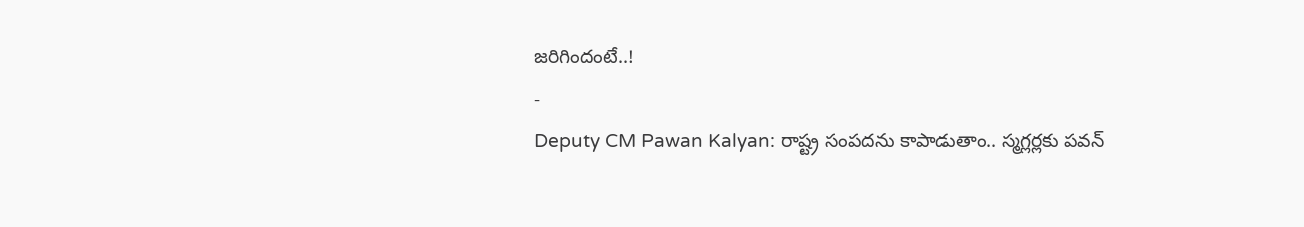జరిగిందంటే..!
-
Deputy CM Pawan Kalyan: రాష్ట్ర సంపదను కాపాడుతాం.. స్మగ్లర్లకు పవన్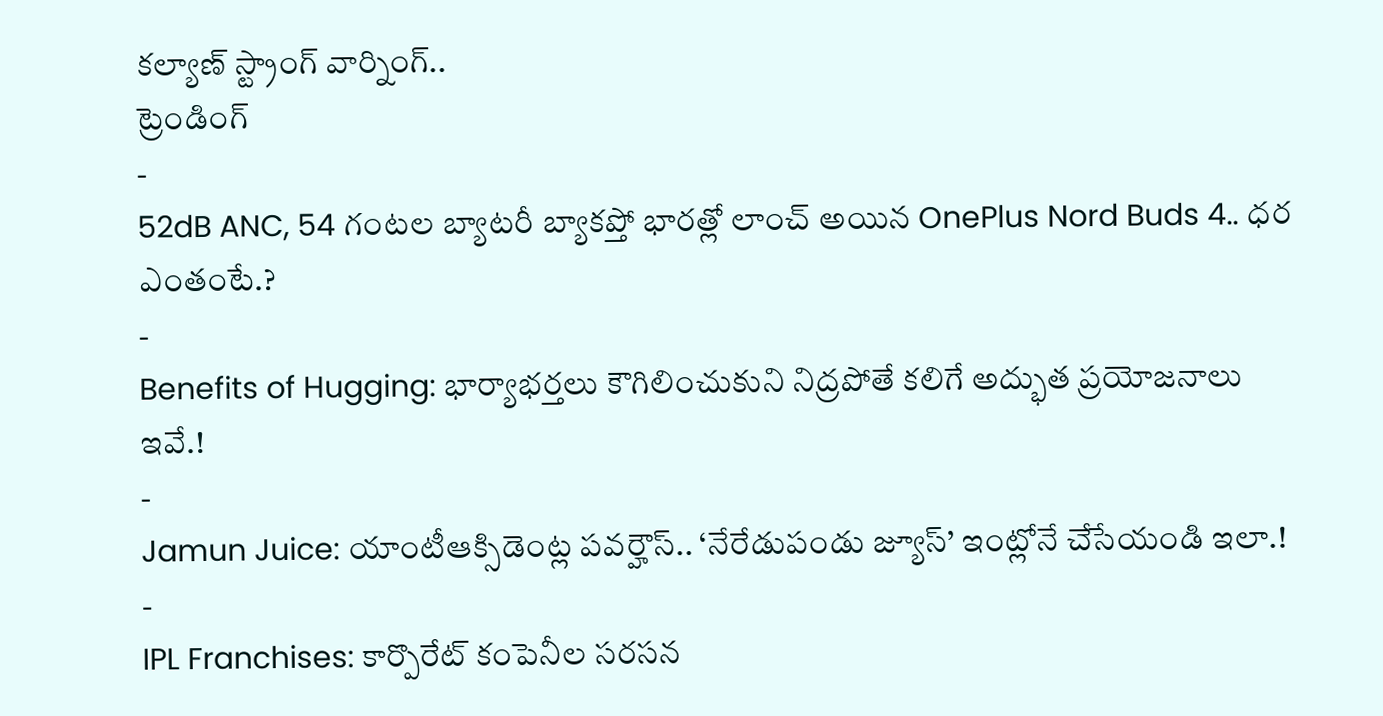కల్యాణ్ స్ట్రాంగ్ వార్నింగ్..
ట్రెండింగ్
-
52dB ANC, 54 గంటల బ్యాటరీ బ్యాకప్తో భారత్లో లాంచ్ అయిన OnePlus Nord Buds 4.. ధర ఎంతంటే.?
-
Benefits of Hugging: భార్యాభర్తలు కౌగిలించుకుని నిద్రపోతే కలిగే అద్భుత ప్రయోజనాలు ఇవే.!
-
Jamun Juice: యాంటీఆక్సిడెంట్ల పవర్హౌస్.. ‘నేరేడుపండు జ్యూస్’ ఇంట్లోనే చేసేయండి ఇలా.!
-
IPL Franchises: కార్పొరేట్ కంపెనీల సరసన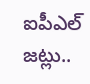ఐపీఎల్ జట్లు..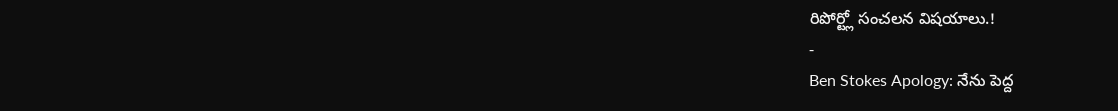రిపోర్ట్లో సంచలన విషయాలు.!
-
Ben Stokes Apology: నేను పెద్ద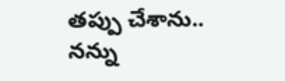తప్పు చేశాను.. నన్ను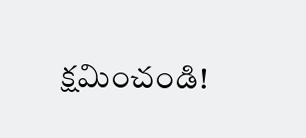క్షమించండి!